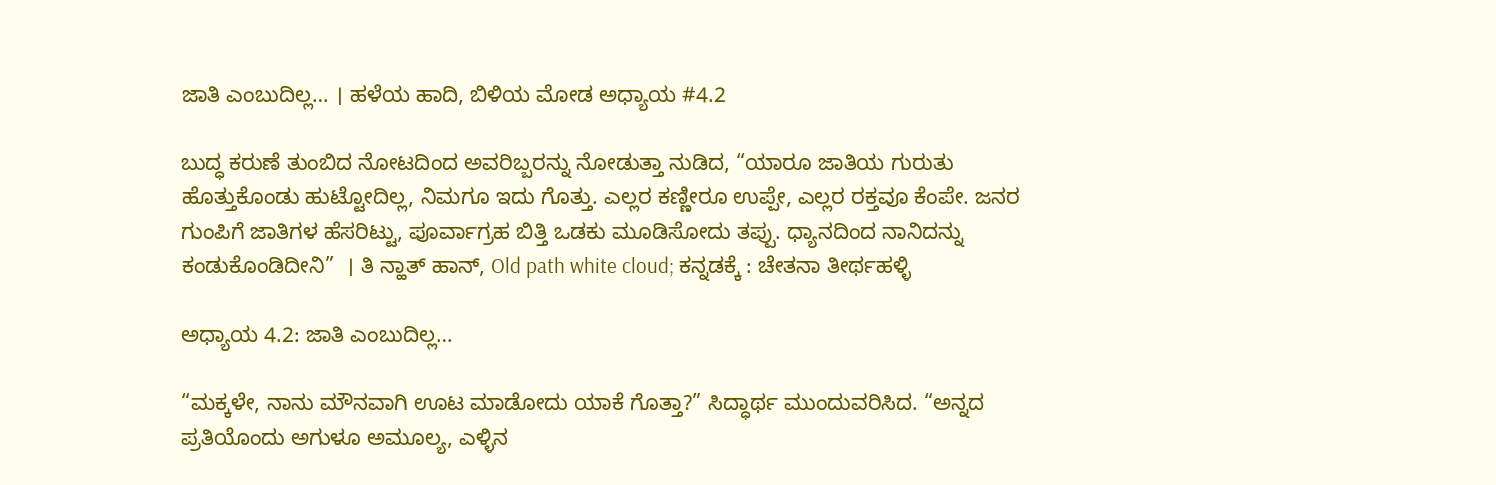ಜಾತಿ ಎಂಬುದಿಲ್ಲ… । ಹಳೆಯ ಹಾದಿ, ಬಿಳಿಯ ಮೋಡ ಅಧ್ಯಾಯ #4.2

ಬುದ್ಧ ಕರುಣೆ ತುಂಬಿದ ನೋಟದಿಂದ ಅವರಿಬ್ಬರನ್ನು ನೋಡುತ್ತಾ ನುಡಿದ, “ಯಾರೂ ಜಾತಿಯ ಗುರುತು ಹೊತ್ತುಕೊಂಡು ಹುಟ್ಟೋದಿಲ್ಲ, ನಿಮಗೂ ಇದು ಗೊತ್ತು. ಎಲ್ಲರ ಕಣ್ಣೀರೂ ಉಪ್ಪೇ, ಎಲ್ಲರ ರಕ್ತವೂ ಕೆಂಪೇ. ಜನರ ಗುಂಪಿಗೆ ಜಾತಿಗಳ ಹೆಸರಿಟ್ಟು, ಪೂರ್ವಾಗ್ರಹ ಬಿತ್ತಿ ಒಡಕು ಮೂಡಿಸೋದು ತಪ್ಪು. ಧ್ಯಾನದಿಂದ ನಾನಿದನ್ನು ಕಂಡುಕೊಂಡಿದೀನಿ”  । ತಿ ನ್ಹಾತ್ ಹಾನ್, Old path white cloud; ಕನ್ನಡಕ್ಕೆ : ಚೇತನಾ ತೀರ್ಥಹಳ್ಳಿ

ಅಧ್ಯಾಯ 4.2: ಜಾತಿ ಎಂಬುದಿಲ್ಲ…

“ಮಕ್ಕಳೇ, ನಾನು ಮೌನವಾಗಿ ಊಟ ಮಾಡೋದು ಯಾಕೆ ಗೊತ್ತಾ?” ಸಿದ್ಧಾರ್ಥ ಮುಂದುವರಿಸಿದ. “ಅನ್ನದ ಪ್ರತಿಯೊಂದು ಅಗುಳೂ ಅಮೂಲ್ಯ, ಎಳ್ಳಿನ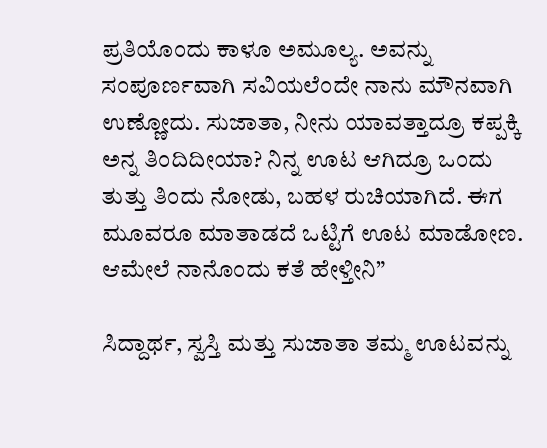ಪ್ರತಿಯೊಂದು ಕಾಳೂ ಅಮೂಲ್ಯ. ಅವನ್ನು ಸಂಪೂರ್ಣವಾಗಿ ಸವಿಯಲೆಂದೇ ನಾನು ಮೌನವಾಗಿ ಉಣ್ಣೋದು. ಸುಜಾತಾ, ನೀನು ಯಾವತ್ತಾದ್ರೂ ಕಪ್ಪಕ್ಕಿ ಅನ್ನ ತಿಂದಿದೀಯಾ? ನಿನ್ನ ಊಟ ಆಗಿದ್ರೂ ಒಂದು ತುತ್ತು ತಿಂದು ನೋಡು, ಬಹಳ ರುಚಿಯಾಗಿದೆ. ಈಗ ಮೂವರೂ ಮಾತಾಡದೆ ಒಟ್ಟಿಗೆ ಊಟ ಮಾಡೋಣ. ಆಮೇಲೆ ನಾನೊಂದು ಕತೆ ಹೇಳ್ತೀನಿ”

ಸಿದ್ದಾರ್ಥ, ಸ್ವಸ್ತಿ ಮತ್ತು ಸುಜಾತಾ ತಮ್ಮ ಊಟವನ್ನು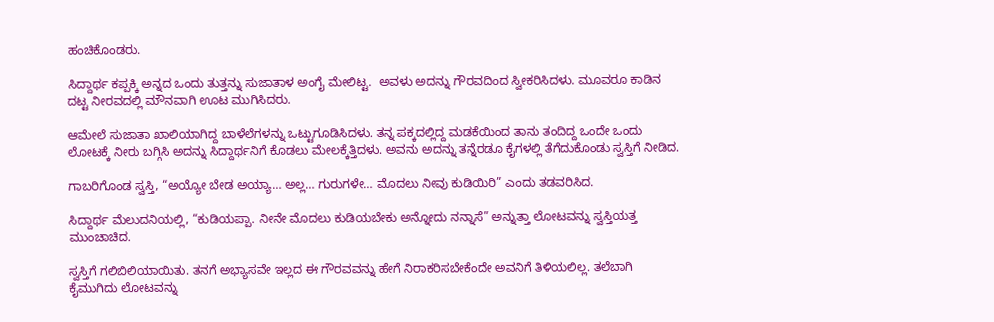ಹಂಚಿಕೊಂಡರು.

ಸಿದ್ದಾರ್ಥ ಕಪ್ಪಕ್ಕಿ ಅನ್ನದ ಒಂದು ತುತ್ತನ್ನು ಸುಜಾತಾಳ ಅಂಗೈ ಮೇಲಿಟ್ಟ.  ಅವಳು ಅದನ್ನು ಗೌರವದಿಂದ ಸ್ವೀಕರಿಸಿದಳು. ಮೂವರೂ ಕಾಡಿನ ದಟ್ಟ ನೀರವದಲ್ಲಿ ಮೌನವಾಗಿ ಊಟ ಮುಗಿಸಿದರು.

ಆಮೇಲೆ ಸುಜಾತಾ ಖಾಲಿಯಾಗಿದ್ದ ಬಾಳೆಲೆಗಳನ್ನು ಒಟ್ಟುಗೂಡಿಸಿದಳು. ತನ್ನ ಪಕ್ಕದಲ್ಲಿದ್ದ ಮಡಕೆಯಿಂದ ತಾನು ತಂದಿದ್ದ ಒಂದೇ ಒಂದು ಲೋಟಕ್ಕೆ ನೀರು ಬಗ್ಗಿಸಿ ಅದನ್ನು ಸಿದ್ದಾರ್ಥನಿಗೆ ಕೊಡಲು ಮೇಲಕ್ಕೆತ್ತಿದಳು. ಅವನು ಅದನ್ನು ತನ್ನೆರಡೂ ಕೈಗಳಲ್ಲಿ ತೆಗೆದುಕೊಂಡು ಸ್ವಸ್ತಿಗೆ ನೀಡಿದ.

ಗಾಬರಿಗೊಂಡ ಸ್ವಸ್ತಿ, “ಅಯ್ಯೋ ಬೇಡ ಅಯ್ಯಾ… ಅಲ್ಲ… ಗುರುಗಳೇ… ಮೊದಲು ನೀವು ಕುಡಿಯಿರಿ” ಎಂದು ತಡವರಿಸಿದ.

ಸಿದ್ದಾರ್ಥ ಮೆಲುದನಿಯಲ್ಲಿ, “ಕುಡಿಯಪ್ಪಾ. ನೀನೇ ಮೊದಲು ಕುಡಿಯಬೇಕು ಅನ್ನೋದು ನನ್ನಾಸೆ” ಅನ್ನುತ್ತಾ ಲೋಟವನ್ನು ಸ್ವಸ್ತಿಯತ್ತ ಮುಂಚಾಚಿದ.

ಸ್ವಸ್ತಿಗೆ ಗಲಿಬಿಲಿಯಾಯಿತು. ತನಗೆ ಅಭ್ಯಾಸವೇ ಇಲ್ಲದ ಈ ಗೌರವವನ್ನು ಹೇಗೆ ನಿರಾಕರಿಸಬೇಕೆಂದೇ ಅವನಿಗೆ ತಿಳಿಯಲಿಲ್ಲ. ತಲೆಬಾಗಿ ಕೈಮುಗಿದು ಲೋಟವನ್ನು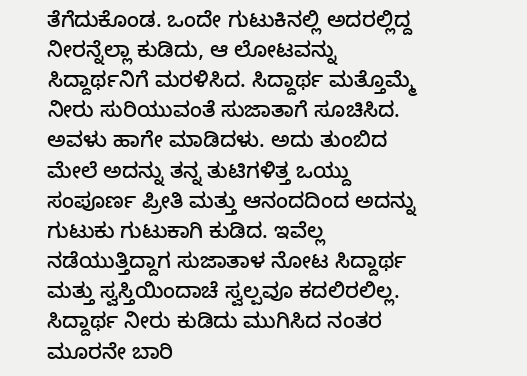ತೆಗೆದುಕೊಂಡ. ಒಂದೇ ಗುಟುಕಿನಲ್ಲಿ ಅದರಲ್ಲಿದ್ದ ನೀರನ್ನೆಲ್ಲಾ ಕುಡಿದು, ಆ ಲೋಟವನ್ನು ಸಿದ್ದಾರ್ಥನಿಗೆ ಮರಳಿಸಿದ. ಸಿದ್ದಾರ್ಥ ಮತ್ತೊಮ್ಮೆ ನೀರು ಸುರಿಯುವಂತೆ ಸುಜಾತಾಗೆ ಸೂಚಿಸಿದ. ಅವಳು ಹಾಗೇ ಮಾಡಿದಳು. ಅದು ತುಂಬಿದ ಮೇಲೆ ಅದನ್ನು ತನ್ನ ತುಟಿಗಳಿತ್ತ ಒಯ್ದು ಸಂಪೂರ್ಣ ಪ್ರೀತಿ ಮತ್ತು ಆನಂದದಿಂದ ಅದನ್ನು ಗುಟುಕು ಗುಟುಕಾಗಿ ಕುಡಿದ. ಇವೆಲ್ಲ ನಡೆಯುತ್ತಿದ್ದಾಗ ಸುಜಾತಾಳ ನೋಟ ಸಿದ್ದಾರ್ಥ ಮತ್ತು ಸ್ವಸ್ತಿಯಿಂದಾಚೆ ಸ್ವಲ್ಪವೂ ಕದಲಿರಲಿಲ್ಲ. ಸಿದ್ದಾರ್ಥ ನೀರು ಕುಡಿದು ಮುಗಿಸಿದ ನಂತರ ಮೂರನೇ ಬಾರಿ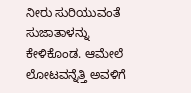ನೀರು ಸುರಿಯುವಂತೆ ಸುಜಾತಾಳನ್ನು ಕೇಳಿಕೊಂಡ. ಆಮೇಲೆ ಲೋಟವನ್ನೆತ್ತಿ ಅವಳಿಗೆ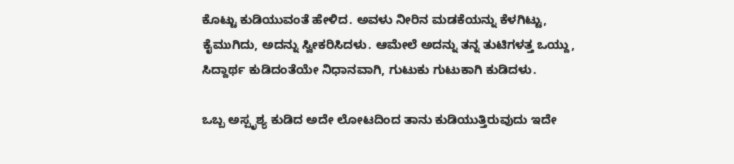ಕೊಟ್ಟು ಕುಡಿಯುವಂತೆ ಹೇಳಿದ. ಅವಳು ನೀರಿನ ಮಡಕೆಯನ್ನು ಕೆಳಗಿಟ್ಟು, ಕೈಮುಗಿದು, ಅದನ್ನು ಸ್ವೀಕರಿಸಿದಳು. ಆಮೇಲೆ ಅದನ್ನು ತನ್ನ ತುಟಿಗಳತ್ತ ಒಯ್ದು, ಸಿದ್ದಾರ್ಥ ಕುಡಿದಂತೆಯೇ ನಿಧಾನವಾಗಿ, ಗುಟುಕು ಗುಟುಕಾಗಿ ಕುಡಿದಳು.

ಒಬ್ಬ ಅಸ್ಪೃಶ್ಯ ಕುಡಿದ ಅದೇ ಲೋಟದಿಂದ ತಾನು ಕುಡಿಯುತ್ತಿರುವುದು ಇದೇ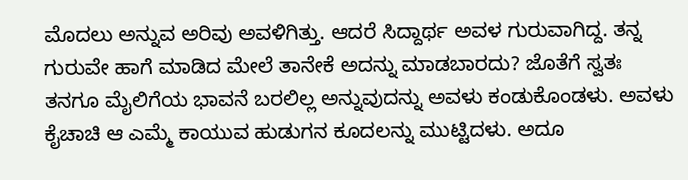ಮೊದಲು ಅನ್ನುವ ಅರಿವು ಅವಳಿಗಿತ್ತು. ಆದರೆ ಸಿದ್ದಾರ್ಥ ಅವಳ ಗುರುವಾಗಿದ್ದ. ತನ್ನ ಗುರುವೇ ಹಾಗೆ ಮಾಡಿದ ಮೇಲೆ ತಾನೇಕೆ ಅದನ್ನು ಮಾಡಬಾರದು? ಜೊತೆಗೆ ಸ್ವತಃ ತನಗೂ ಮೈಲಿಗೆಯ ಭಾವನೆ ಬರಲಿಲ್ಲ ಅನ್ನುವುದನ್ನು ಅವಳು ಕಂಡುಕೊಂಡಳು. ಅವಳು ಕೈಚಾಚಿ ಆ ಎಮ್ಮೆ ಕಾಯುವ ಹುಡುಗನ ಕೂದಲನ್ನು ಮುಟ್ಟಿದಳು. ಅದೂ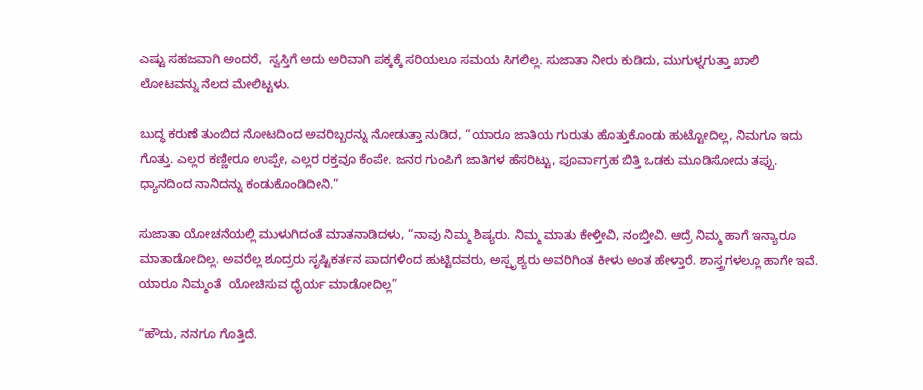ಎಷ್ಟು ಸಹಜವಾಗಿ ಅಂದರೆ,  ಸ್ವಸ್ತಿಗೆ ಅದು ಅರಿವಾಗಿ ಪಕ್ಕಕ್ಕೆ ಸರಿಯಲೂ ಸಮಯ ಸಿಗಲಿಲ್ಲ. ಸುಜಾತಾ ನೀರು ಕುಡಿದು, ಮುಗುಳ್ನಗುತ್ತಾ ಖಾಲಿ ಲೋಟವನ್ನು ನೆಲದ ಮೇಲಿಟ್ಟಳು.

ಬುದ್ಧ ಕರುಣೆ ತುಂಬಿದ ನೋಟದಿಂದ ಅವರಿಬ್ಬರನ್ನು ನೋಡುತ್ತಾ ನುಡಿದ, “ಯಾರೂ ಜಾತಿಯ ಗುರುತು ಹೊತ್ತುಕೊಂಡು ಹುಟ್ಟೋದಿಲ್ಲ, ನಿಮಗೂ ಇದು ಗೊತ್ತು. ಎಲ್ಲರ ಕಣ್ಣೀರೂ ಉಪ್ಪೇ, ಎಲ್ಲರ ರಕ್ತವೂ ಕೆಂಪೇ. ಜನರ ಗುಂಪಿಗೆ ಜಾತಿಗಳ ಹೆಸರಿಟ್ಟು, ಪೂರ್ವಾಗ್ರಹ ಬಿತ್ತಿ ಒಡಕು ಮೂಡಿಸೋದು ತಪ್ಪು. ಧ್ಯಾನದಿಂದ ನಾನಿದನ್ನು ಕಂಡುಕೊಂಡಿದೀನಿ.”

ಸುಜಾತಾ ಯೋಚನೆಯಲ್ಲಿ ಮುಳುಗಿದಂತೆ ಮಾತನಾಡಿದಳು, “ನಾವು ನಿಮ್ಮ ಶಿಷ್ಯರು. ನಿಮ್ಮ ಮಾತು ಕೇಳ್ತೀವಿ, ನಂಬ್ತೀವಿ. ಆದ್ರೆ ನಿಮ್ಮ ಹಾಗೆ ಇನ್ಯಾರೂ ಮಾತಾಡೋದಿಲ್ಲ. ಅವರೆಲ್ಲ ಶೂದ್ರರು ಸೃಷ್ಟಿಕರ್ತನ ಪಾದಗಳಿಂದ ಹುಟ್ಟಿದವರು, ಅಸ್ಪೃಶ್ಯರು ಅವರಿಗಿಂತ ಕೀಳು ಅಂತ ಹೇಳ್ತಾರೆ. ಶಾಸ್ತ್ರಗಳಲ್ಲೂ ಹಾಗೇ ಇವೆ. ಯಾರೂ ನಿಮ್ಮಂತೆ  ಯೋಚಿಸುವ ಧೈರ್ಯ ಮಾಡೋದಿಲ್ಲ”

“ಹೌದು, ನನಗೂ ಗೊತ್ತಿದೆ.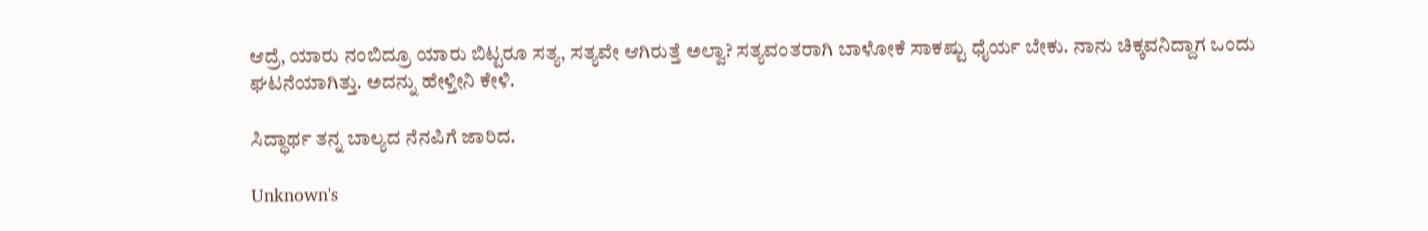ಆದ್ರೆ, ಯಾರು ನಂಬಿದ್ರೂ ಯಾರು ಬಿಟ್ಟರೂ ಸತ್ಯ, ಸತ್ಯವೇ ಆಗಿರುತ್ತೆ ಅಲ್ವಾ? ಸತ್ಯವಂತರಾಗಿ ಬಾಳೋಕೆ ಸಾಕಷ್ಟು ಧೈರ್ಯ ಬೇಕು. ನಾನು ಚಿಕ್ಕವನಿದ್ದಾಗ ಒಂದು ಘಟನೆಯಾಗಿತ್ತು. ಅದನ್ನು ಹೇಳ್ತೀನಿ ಕೇಳಿ.

ಸಿದ್ಧಾರ್ಥ ತನ್ನ ಬಾಲ್ಯದ ನೆನಪಿಗೆ ಜಾರಿದ.

Unknown's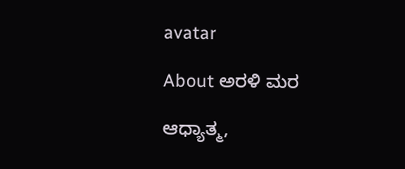avatar

About ಅರಳಿ ಮರ

ಆಧ್ಯಾತ್ಮ,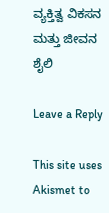ವ್ಯಕ್ತಿತ್ವ ವಿಕಸನ ಮತ್ತು ಜೀವನ ಶೈಲಿ

Leave a Reply

This site uses Akismet to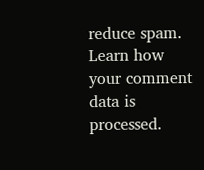reduce spam. Learn how your comment data is processed.